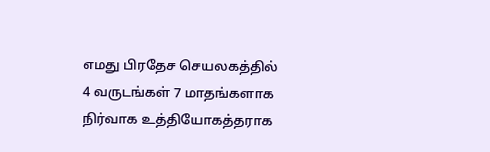எமது பிரதேச செயலகத்தில் 4 வருடங்கள் 7 மாதங்களாக நிர்வாக உத்தியோகத்தராக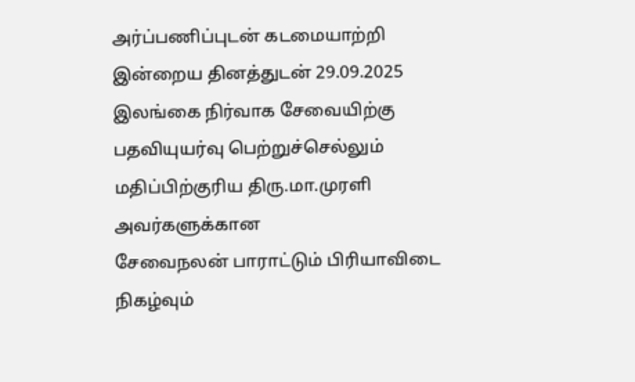அர்ப்பணிப்புடன் கடமையாற்றி இன்றைய தினத்துடன் 29.09.2025 இலங்கை நிர்வாக சேவையிற்கு பதவியுயர்வு பெற்றுச்செல்லும் மதிப்பிற்குரிய திரு.மா.முரளி அவர்களுக்கான
சேவைநலன் பாராட்டும் பிரியாவிடை நிகழ்வும்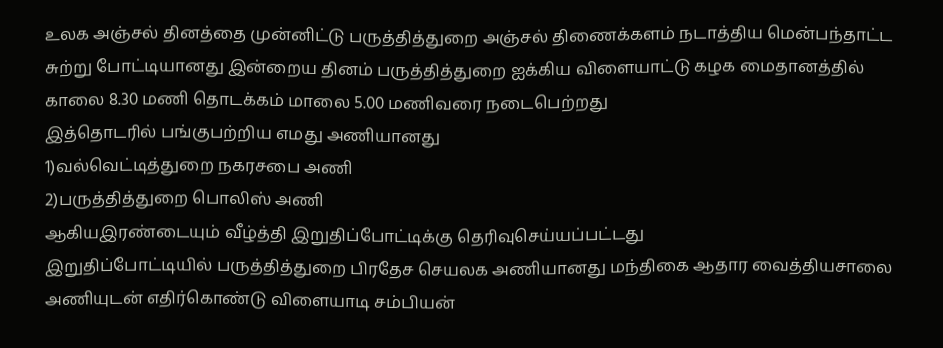உலக அஞ்சல் தினத்தை முன்னிட்டு பருத்தித்துறை அஞ்சல் திணைக்களம் நடாத்திய மென்பந்தாட்ட சுற்று போட்டியானது இன்றைய தினம் பருத்தித்துறை ஐக்கிய விளையாட்டு கழக மைதானத்தில் காலை 8.30 மணி தொடக்கம் மாலை 5.00 மணிவரை நடைபெற்றது
இத்தொடரில் பங்குபற்றிய எமது அணியானது
1)வல்வெட்டித்துறை நகரசபை அணி
2)பருத்தித்துறை பொலிஸ் அணி
ஆகியஇரண்டையும் வீழ்த்தி இறுதிப்போட்டிக்கு தெரிவுசெய்யப்பட்டது
இறுதிப்போட்டியில் பருத்தித்துறை பிரதேச செயலக அணியானது மந்திகை ஆதார வைத்தியசாலை அணியுடன் எதிர்கொண்டு விளையாடி சம்பியன்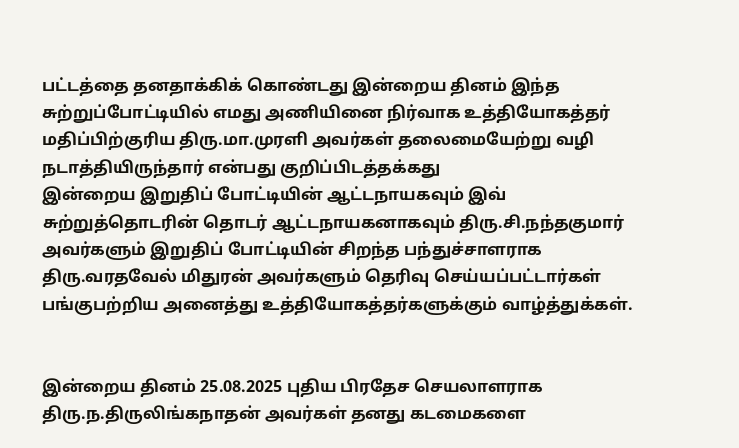பட்டத்தை தனதாக்கிக் கொண்டது இன்றைய தினம் இந்த சுற்றுப்போட்டியில் எமது அணியினை நிர்வாக உத்தியோகத்தர் மதிப்பிற்குரிய திரு.மா.முரளி அவர்கள் தலைமையேற்று வழி நடாத்தியிருந்தார் என்பது குறிப்பிடத்தக்கது
இன்றைய இறுதிப் போட்டியின் ஆட்டநாயகவும் இவ் சுற்றுத்தொடரின் தொடர் ஆட்டநாயகனாகவும் திரு.சி.நந்தகுமார் அவர்களும் இறுதிப் போட்டியின் சிறந்த பந்துச்சாளராக திரு.வரதவேல் மிதுரன் அவர்களும் தெரிவு செய்யப்பட்டார்கள் பங்குபற்றிய அனைத்து உத்தியோகத்தர்களுக்கும் வாழ்த்துக்கள்.


இன்றைய தினம் 25.08.2025 புதிய பிரதேச செயலாளராக திரு.ந.திருலிங்கநாதன் அவர்கள் தனது கடமைகளை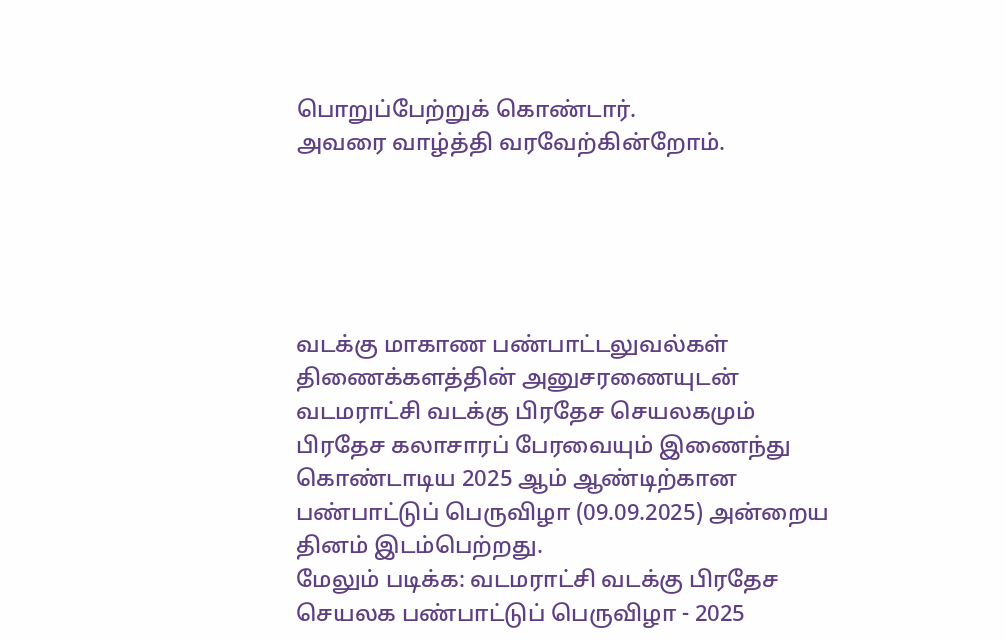பொறுப்பேற்றுக் கொண்டார்.
அவரை வாழ்த்தி வரவேற்கின்றோம்.





வடக்கு மாகாண பண்பாட்டலுவல்கள் திணைக்களத்தின் அனுசரணையுடன் வடமராட்சி வடக்கு பிரதேச செயலகமும் பிரதேச கலாசாரப் பேரவையும் இணைந்து கொண்டாடிய 2025 ஆம் ஆண்டிற்கான பண்பாட்டுப் பெருவிழா (09.09.2025) அன்றைய தினம் இடம்பெற்றது.
மேலும் படிக்க: வடமராட்சி வடக்கு பிரதேச செயலக பண்பாட்டுப் பெருவிழா - 2025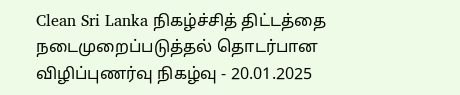Clean Sri Lanka நிகழ்ச்சித் திட்டத்தை நடைமுறைப்படுத்தல் தொடர்பான விழிப்புணர்வு நிகழ்வு - 20.01.2025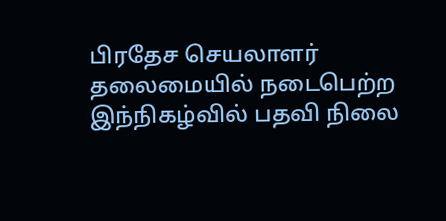பிரதேச செயலாளர் தலைமையில் நடைபெற்ற இந்நிகழ்வில் பதவி நிலை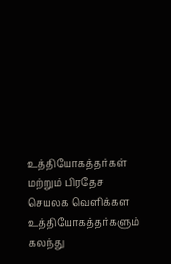உத்தியோகத்தர்கள் மற்றும் பிரதேச செயலக வெளிக்கள உத்தியோகத்தர்களும் கலந்து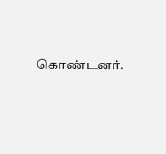கொண்டனர்.